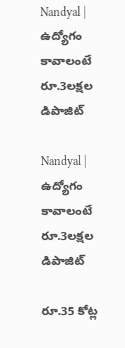Nandyal | ఉద్యోగం కావాలంటే రూ.3లక్షల డిపాజిట్

Nandyal | ఉద్యోగం కావాలంటే రూ.3లక్షల డిపాజిట్

రూ.35 కోట్ల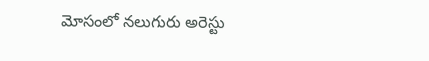మోసంలో నలుగురు అరెస్టు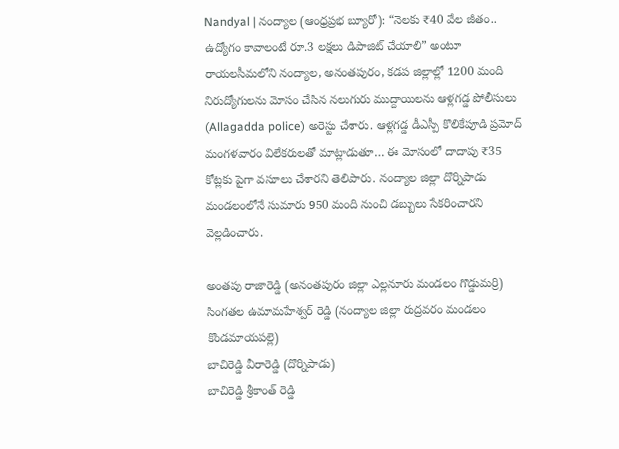Nandyal | నంద్యాల (ఆంధ్రప్రభ బ్యూరో): “నెలకు ₹40 వేల జీతం.. ఉద్యోగం కావాలంటే రూ.3 లక్షలు డిపాజిట్ చేయాలి” అంటూ రాయలసీమలోని నంద్యాల, అనంతపురం, కడప జిల్లాల్లో 1200 మంది నిరుద్యోగులను మోసం చేసిన నలుగురు ముద్దాయిలను ఆళ్లగడ్డ పోలీసులు (Allagadda police) అరెస్టు చేశారు. ఆళ్లగడ్డ డీఎస్పీ కొలికేపూడి ప్రమోద్ మంగళవారం విలేకరులతో మాట్లాడుతూ… ఈ మోసంలో దాదాపు ₹35 కోట్లకు పైగా వసూలు చేశారని తెలిపారు. నంద్యాల జిల్లా దొర్నిపాడు మండలంలోనే సుమారు 950 మంది నుంచి డబ్బులు సేకరించారని వెల్లడించారు.

అంతపు రాజారెడ్డి (అనంతపురం జిల్లా ఎల్లనూరు మండలం గొడ్డుమర్రి)
సింగతల ఉమామహేశ్వర్ రెడ్డి (నంద్యాల జిల్లా రుద్రవరం మండలం కొండమాయపల్లె)
బాచిరెడ్డి వీరారెడ్డి (దొర్నిపాడు)
బాచిరెడ్డి శ్రీకాంత్ రెడ్డి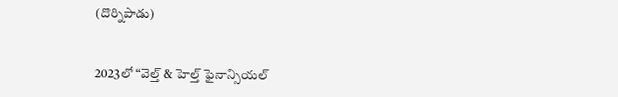(దొర్నిపాడు)


2023లో “వెల్త్ & హెల్త్ ఫైనాన్సియల్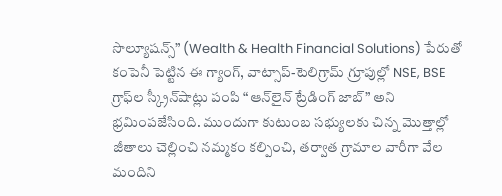సొల్యూషన్స్” (Wealth & Health Financial Solutions) పేరుతో కంపెనీ పెట్టిన ఈ గ్యాంగ్, వాట్సాప్-టెలిగ్రామ్ గ్రూపుల్లో NSE, BSE గ్రాఫ్‌ల స్క్రీన్‌షాట్లు పంపి “ఆన్‌లైన్ ట్రేడింగ్ జాబ్” అని భ్రమింపజేసింది. ముందుగా కుటుంబ సభ్యులకు చిన్న మొత్తాల్లో జీతాలు చెల్లించి నమ్మకం కల్పించి, తర్వాత గ్రామాల వారీగా వేల మందిని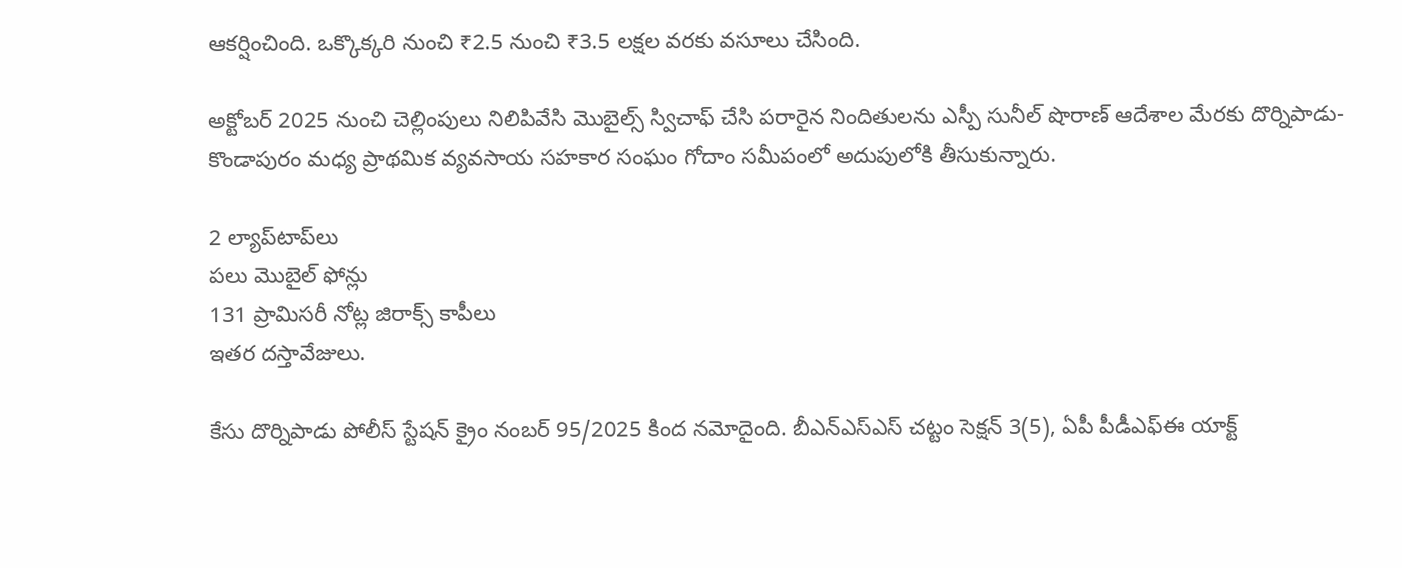ఆకర్షించింది. ఒక్కొక్కరి నుంచి ₹2.5 నుంచి ₹3.5 లక్షల వరకు వసూలు చేసింది.

అక్టోబర్ 2025 నుంచి చెల్లింపులు నిలిపివేసి మొబైల్స్ స్విచాఫ్ చేసి పరారైన నిందితులను ఎస్పీ సునీల్ షొరాణ్ ఆదేశాల మేరకు దొర్నిపాడు-కొండాపురం మధ్య ప్రాథమిక వ్యవసాయ సహకార సంఘం గోదాం సమీపంలో అదుపులోకి తీసుకున్నారు.

2 ల్యాప్‌టాప్‌లు
పలు మొబైల్ ఫోన్లు
131 ప్రామిసరీ నోట్ల జిరాక్స్ కాపీలు
ఇతర దస్తావేజులు.

కేసు దొర్నిపాడు పోలీస్ స్టేషన్ క్రైం నంబర్ 95/2025 కింద నమోదైంది. బీఎన్‌ఎస్‌ఎస్ చట్టం సెక్షన్ 3(5), ఏపీ పీడీఎఫ్‌ఈ యాక్ట్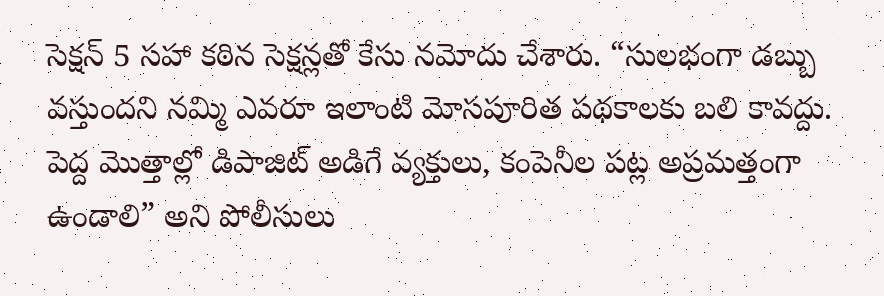సెక్షన్ 5 సహా కఠిన సెక్షన్లతో కేసు నమోదు చేశారు. “సులభంగా డబ్బు వస్తుందని నమ్మి ఎవరూ ఇలాంటి మోసపూరిత పథకాలకు బలి కావద్దు. పెద్ద మొత్తాల్లో డిపాజిట్ అడిగే వ్యక్తులు, కంపెనీల పట్ల అప్రమత్తంగా ఉండాలి” అని పోలీసులు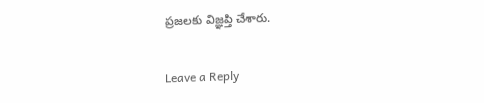ప్రజలకు విజ్ఞప్తి చేశారు.

Leave a Reply